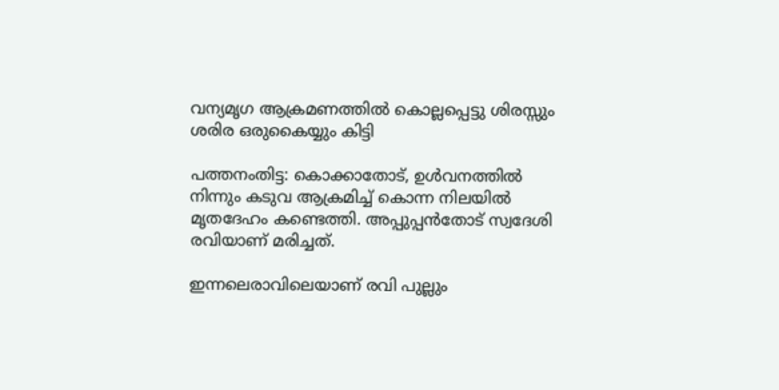വന്യമൃഗ ആക്രമണത്തില്‍ കൊല്ലപ്പെട്ടു ശിരസ്സും ശരിര ഒരുകൈയ്യും കിട്ടി

പത്തനംതിട്ട: കൊക്കാതോട്, ഉള്‍വനത്തില്‍ നിന്നും കടുവ ആക്രമിച്ച് കൊന്ന നിലയിൽ മൃതദേഹം കണ്ടെത്തി. അപ്പുപ്പൻതോട് സ്വദേശി രവിയാണ് മരിച്ചത്.

ഇന്നലെരാവിലെയാണ് രവി പുല്ലും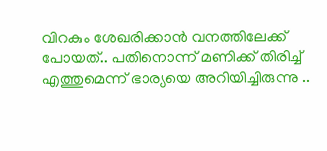വിറകും ശേഖരിക്കാൻ വനത്തിലേക്ക് പോയത്.. പതിനൊന്ന് മണിക്ക് തിരിച്ച് എത്തുമെന്ന് ഭാര്യയെ അറിയിച്ചിരുന്നു ..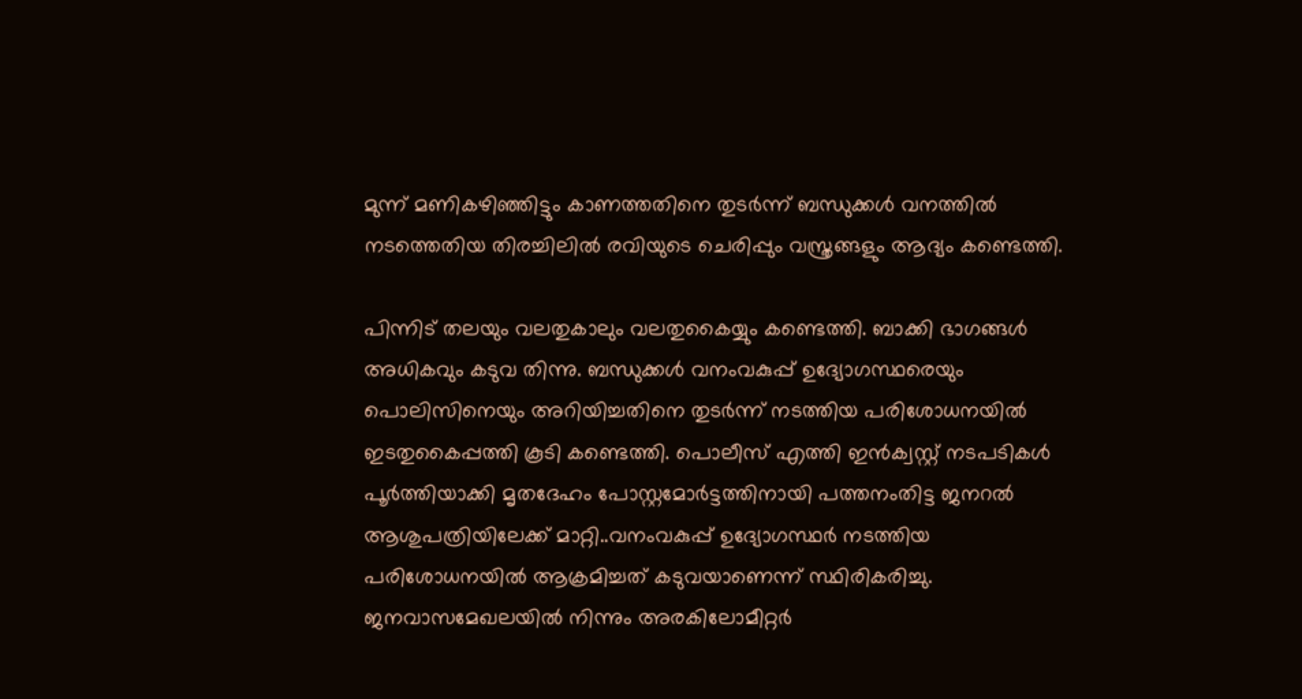മുന്ന് മണികഴിഞ്ഞിട്ടും കാണത്തതിനെ തുടർന്ന് ബന്ധുക്കള്‍ വനത്തിൽ നടത്തെതിയ തിരച്ചിലില്‍ രവിയുടെ ചെരിപ്പും വസ്ത്രങ്ങളും ആദ്യം കണ്ടെത്തി.

പിന്നിട് തലയും വലതുകാലും വലതുകൈയ്യും കണ്ടെത്തി. ബാക്കി ഭാഗങ്ങൾ അധികവും കടുവ തിന്നു. ബന്ധുക്കള്‍ വനംവകുപ്പ് ഉദ്യോഗസ്ഥരെയും പൊലിസിനെയും അറിയിച്ചതിനെ തുടർന്ന് നടത്തിയ പരിശോധനയില്‍ ഇടതുകൈപ്പത്തി കൂടി കണ്ടെത്തി. പൊലീസ് എത്തി ഇൻക്വസ്റ്റ് നടപടികൾ പൂർത്തിയാക്കി മൃതദേഹം പോസ്റ്റമോർട്ടത്തിനായി പത്തനംതിട്ട ജനറല്‍ ആശുപത്രിയിലേക്ക് മാറ്റി..വനംവകുപ്പ് ഉദ്യോഗസ്ഥർ നടത്തിയ പരിശോധനയില്‍ ആക്രമിച്ചത് കടുവയാണെന്ന് സ്ഥിരികരിച്ചു. ജനവാസമേഖലയില്‍ നിന്നും അരകിലോമീറ്റർ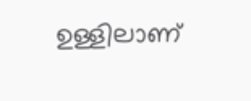ഉള്ളിലാണ്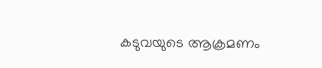കടുവയുടെ ആക്രമണം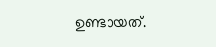ഉണ്ടായത്.